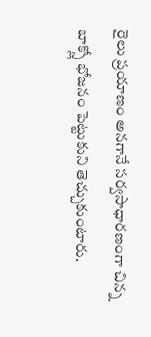రైలు ప్రయాణం అనగానే సర్వసాధారణంగా చిన్న బాక్స్లో భోజనం పెట్టుకుని తెచ్చుకుంటారు.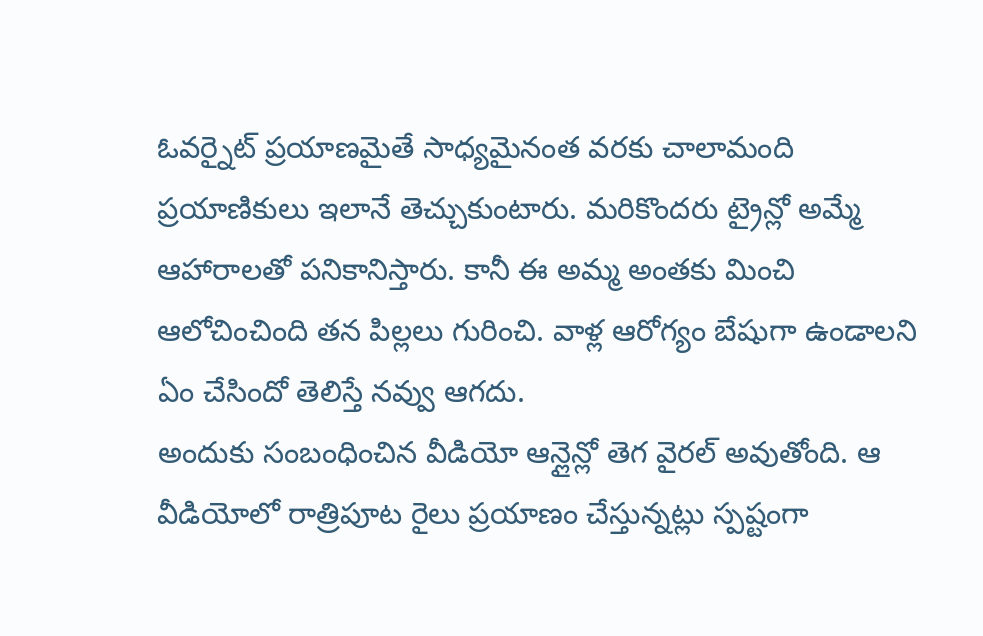ఓవర్నైట్ ప్రయాణమైతే సాధ్యమైనంత వరకు చాలామంది ప్రయాణికులు ఇలానే తెచ్చుకుంటారు. మరికొందరు ట్రైన్లో అమ్మే ఆహారాలతో పనికానిస్తారు. కానీ ఈ అమ్మ అంతకు మించి ఆలోచించింది తన పిల్లలు గురించి. వాళ్ల ఆరోగ్యం బేషుగా ఉండాలని ఏం చేసిందో తెలిస్తే నవ్వు ఆగదు.
అందుకు సంబంధించిన వీడియో ఆన్లైన్లో తెగ వైరల్ అవుతోంది. ఆ వీడియోలో రాత్రిపూట రైలు ప్రయాణం చేస్తున్నట్లు స్పష్టంగా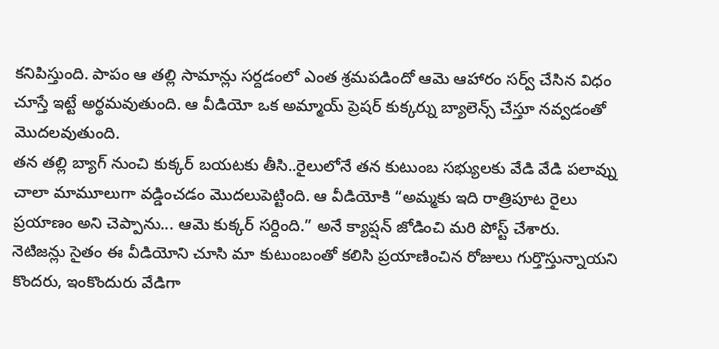కనిపిస్తుంది. పాపం ఆ తల్లి సామాన్లు సర్దడంలో ఎంత శ్రమపడిందో ఆమె ఆహారం సర్వ్ చేసిన విధం చూస్తే ఇట్టే అర్థమవుతుంది. ఆ వీడియో ఒక అమ్మాయ్ ప్రెషర్ కుక్కర్ను బ్యాలెన్స్ చేస్తూ నవ్వడంతో మొదలవుతుంది.
తన తల్లి బ్యాగ్ నుంచి కుక్కర్ బయటకు తీసి..రైలులోనే తన కుటుంబ సభ్యులకు వేడి వేడి పలావ్ను చాలా మామూలుగా వడ్డించడం మొదలుపెట్టింది. ఆ వీడియోకి “అమ్మకు ఇది రాత్రిపూట రైలు ప్రయాణం అని చెప్పాను... ఆమె కుక్కర్ సర్దింది.” అనే క్యాప్షన్ జోడించి మరి పోస్ట్ చేశారు.
నెటిజన్లు సైతం ఈ వీడియోని చూసి మా కుటుంబంతో కలిసి ప్రయాణించిన రోజులు గుర్తొస్తున్నాయని కొందరు, ఇంకొందురు వేడిగా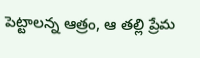పెట్టాలన్న ఆత్రం, ఆ తల్లి ప్రేమ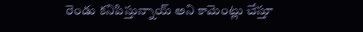రెండు కనిపిస్తున్నాయ్ అని కామెంట్లు చేస్తూ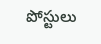పోస్టులు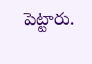పెట్టారు.